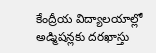కేంద్రీయ విద్యాలయాల్లో అడ్మిషన్లకు దరఖాస్తు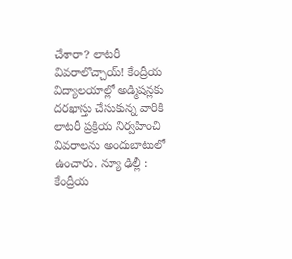చేశారా? లాటరీ వివరాలొచ్చాయ్! కేంద్రీయ విద్యాలయాల్లో అడ్మిషన్లకు దరఖాస్తు చేసుకున్న వారికి లాటరీ ప్రక్రియ నిర్వహించి వివరాలను అందుబాటులో ఉంచారు. న్యూ ఢిల్లీ : కేంద్రీయ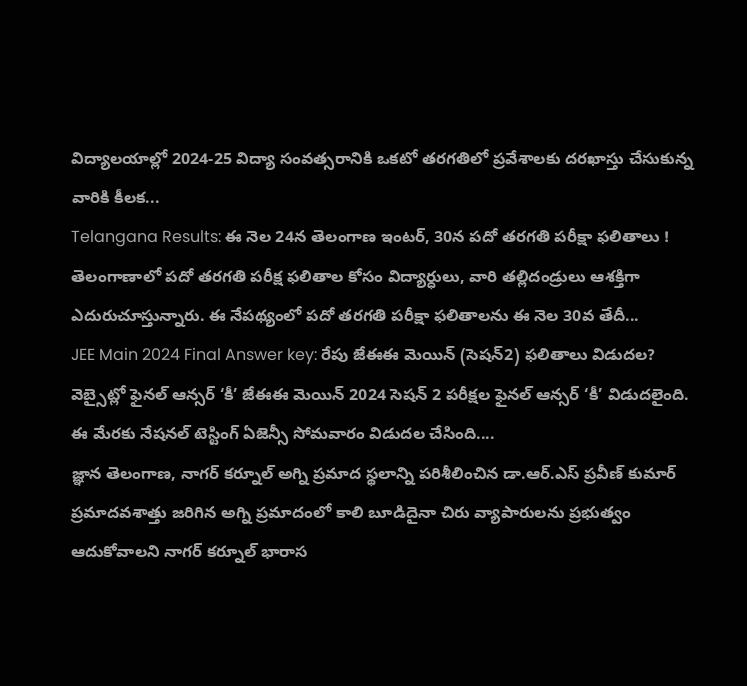విద్యాలయాల్లో 2024-25 విద్యా సంవత్సరానికి ఒకటో తరగతిలో ప్రవేశాలకు దరఖాస్తు చేసుకున్న వారికి కీలక...
Telangana Results: ఈ నెల 24న తెలంగాణ ఇంటర్, 30న పదో తరగతి పరీక్షా ఫలితాలు ! తెలంగాణాలో పదో తరగతి పరీక్ష ఫలితాల కోసం విద్యార్ధులు, వారి తల్లిదండ్రులు ఆశక్తిగా ఎదురుచూస్తున్నారు. ఈ నేపథ్యంలో పదో తరగతి పరీక్షా ఫలితాలను ఈ నెల 30వ తేదీ...
JEE Main 2024 Final Answer key: రేపు జేఈఈ మెయిన్ (సెషన్2) ఫలితాలు విడుదల? వెబ్సైట్లో ఫైనల్ ఆన్సర్ ‘కీ’ జేఈఈ మెయిన్ 2024 సెషన్ 2 పరీక్షల ఫైనల్ ఆన్సర్ ‘కీ’ విడుదలైంది. ఈ మేరకు నేషనల్ టెస్టింగ్ ఏజెన్సీ సోమవారం విడుదల చేసింది....
జ్ఞాన తెలంగాణ, నాగర్ కర్నూల్ అగ్ని ప్రమాద స్థలాన్ని పరిశీలించిన డా.ఆర్.ఎస్ ప్రవీణ్ కుమార్ ప్రమాదవశాత్తు జరిగిన అగ్ని ప్రమాదంలో కాలి బూడిదైనా చిరు వ్యాపారులను ప్రభుత్వం ఆదుకోవాలని నాగర్ కర్నూల్ భారాస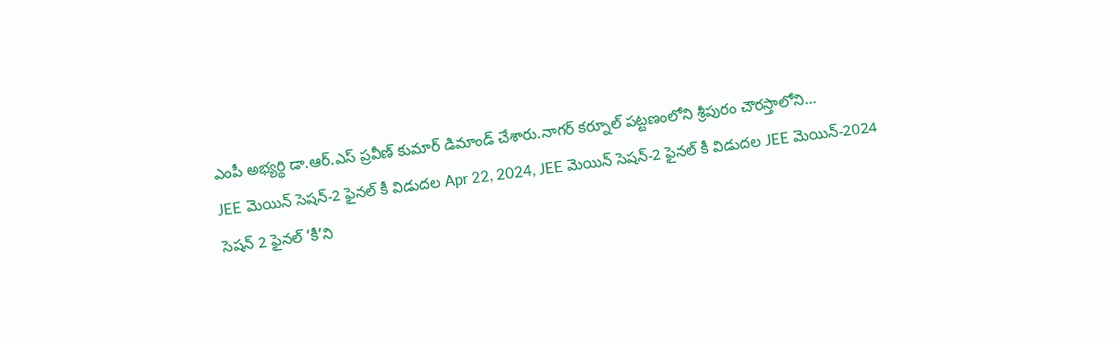ఎంపీ అభ్యర్థి డా.ఆర్.ఎస్ ప్రవీణ్ కుమార్ డిమాండ్ చేశారు.నాగర్ కర్నూల్ పట్టణంలోని శ్రీపురం చౌరస్తాలోని...
JEE మెయిన్ సెషన్-2 ఫైనల్ కీ విడుదల Apr 22, 2024, JEE మెయిన్ సెషన్-2 ఫైనల్ కీ విడుదల JEE మెయిన్-2024 సెషన్ 2 ఫైనల్ ‘కీ’ని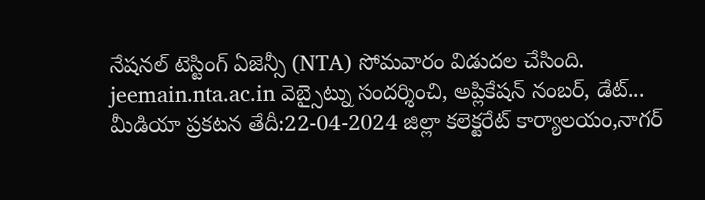నేషనల్ టెస్టింగ్ ఏజెన్సీ (NTA) సోమవారం విడుదల చేసింది. jeemain.nta.ac.in వెబ్సైట్ను సందర్శించి, అప్లికేషన్ నంబర్, డేట్...
మీడియా ప్రకటన తేదీ:22-04-2024 జిల్లా కలెక్టరేట్ కార్యాలయం,నాగర్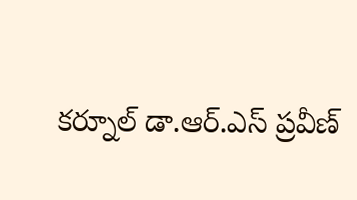కర్నూల్ డా.ఆర్.ఎస్ ప్రవీణ్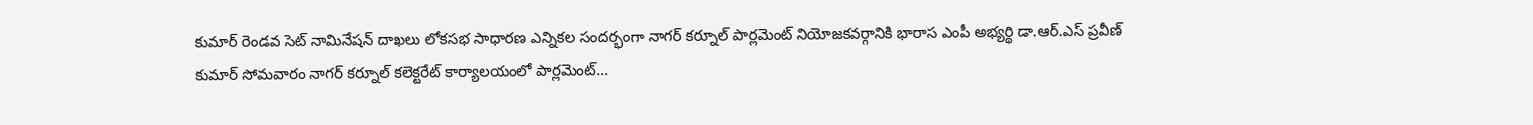కుమార్ రెండవ సెట్ నామినేషన్ దాఖలు లోకసభ సాధారణ ఎన్నికల సందర్భంగా నాగర్ కర్నూల్ పార్లమెంట్ నియోజకవర్గానికి భారాస ఎంపీ అభ్యర్థి డా.ఆర్.ఎస్ ప్రవీణ్ కుమార్ సోమవారం నాగర్ కర్నూల్ కలెక్టరేట్ కార్యాలయంలో పార్లమెంట్...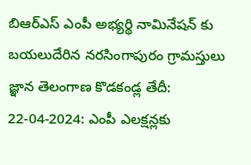బిఆర్ఎస్ ఎంపీ అభ్యర్థి నామినేషన్ కు బయలుదేరిన నరసింగాపురం గ్రామస్తులు జ్ఞాన తెలంగాణ కొడకండ్ల తేదీ: 22-04-2024: ఎంపీ ఎలక్షన్లకు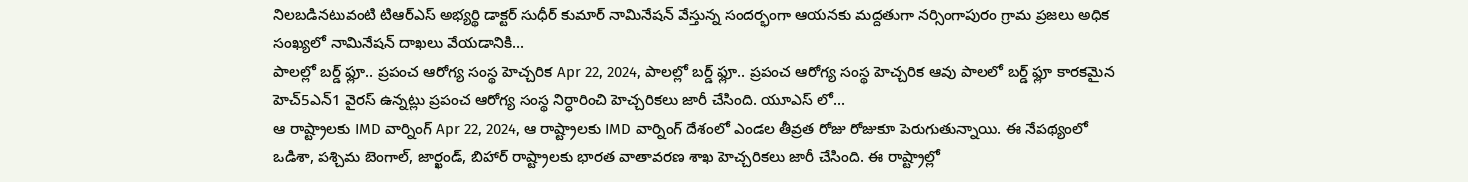నిలబడినటువంటి టిఆర్ఎస్ అభ్యర్థి డాక్టర్ సుధీర్ కుమార్ నామినేషన్ వేస్తున్న సందర్భంగా ఆయనకు మద్దతుగా నర్సింగాపురం గ్రామ ప్రజలు అధిక సంఖ్యలో నామినేషన్ దాఖలు వేయడానికి...
పాలల్లో బర్డ్ ఫ్లూ.. ప్రపంచ ఆరోగ్య సంస్థ హెచ్చరిక Apr 22, 2024, పాలల్లో బర్డ్ ఫ్లూ.. ప్రపంచ ఆరోగ్య సంస్థ హెచ్చరిక ఆవు పాలలో బర్డ్ ఫ్లూ కారకమైన హెచ్5ఎన్1 వైరస్ ఉన్నట్లు ప్రపంచ ఆరోగ్య సంస్థ నిర్ధారించి హెచ్చరికలు జారీ చేసింది. యూఎస్ లో...
ఆ రాష్ట్రాలకు IMD వార్నింగ్ Apr 22, 2024, ఆ రాష్ట్రాలకు IMD వార్నింగ్ దేశంలో ఎండల తీవ్రత రోజు రోజుకూ పెరుగుతున్నాయి. ఈ నేపథ్యంలో ఒడిశా, పశ్చిమ బెంగాల్, జార్ఖండ్, బిహార్ రాష్ట్రాలకు భారత వాతావరణ శాఖ హెచ్చరికలు జారీ చేసింది. ఈ రాష్ట్రాల్లో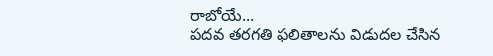రాబోయే...
పదవ తరగతి ఫలితాలను విడుదల చేసిన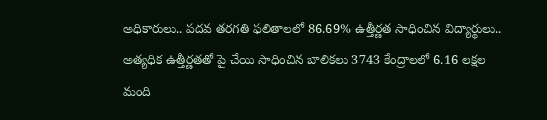అధికారులు.. పదవ తరగతి ఫలితాలలో 86.69% ఉత్తీర్ణత సాధించిన విద్యార్థులు.. అత్యధిక ఉత్తీర్ణతతో పై చేయి సాధించిన బాలికలు 3743 కేంద్రాలలో 6.16 లక్షల మంది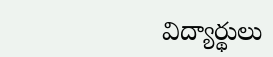విద్యార్థులు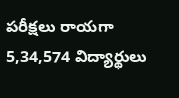పరీక్షలు రాయగా 5,34,574 విద్యార్థులు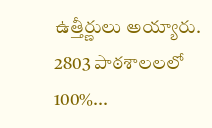ఉత్తీర్ణులు అయ్యారు. 2803 పాఠశాలలలో 100%...